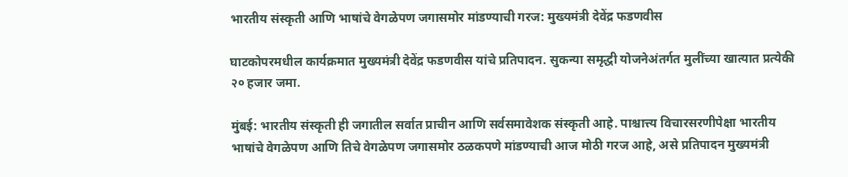भारतीय संस्कृती आणि भाषांचे वेगळेपण जगासमोर मांडण्याची गरज: मुख्यमंत्री देवेंद्र फडणवीस

घाटकोपरमधील कार्यक्रमात मुख्यमंत्री देवेंद्र फडणवीस यांचे प्रतिपादन. सुकन्या समृद्धी योजनेअंतर्गत मुलींच्या खात्यात प्रत्येकी २० हजार जमा.

मुंबई: भारतीय संस्कृती ही जगातील सर्वात प्राचीन आणि सर्वसमावेशक संस्कृती आहे. पाश्चात्त्य विचारसरणीपेक्षा भारतीय भाषांचे वेगळेपण आणि तिचे वेगळेपण जगासमोर ठळकपणे मांडण्याची आज मोठी गरज आहे, असे प्रतिपादन मुख्यमंत्री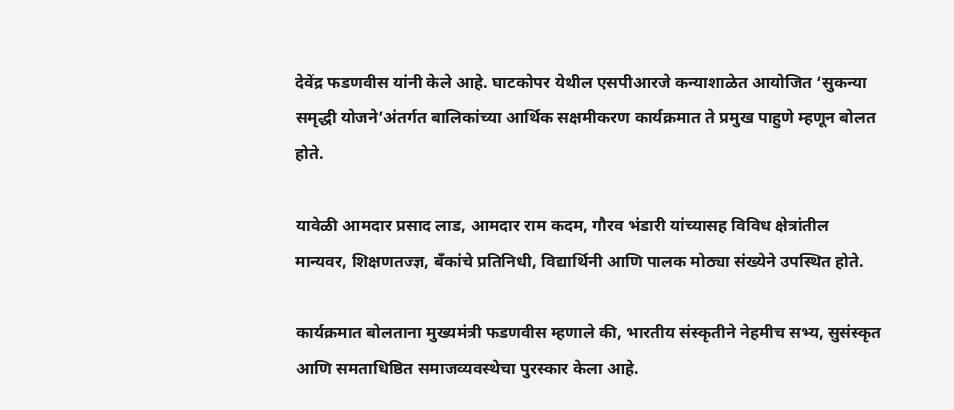देवेंद्र फडणवीस यांनी केले आहे. घाटकोपर येथील एसपीआरजे कन्याशाळेत आयोजित ‘सुकन्या समृद्धी योजने’अंतर्गत बालिकांच्या आर्थिक सक्षमीकरण कार्यक्रमात ते प्रमुख पाहुणे म्हणून बोलत होते.

यावेळी आमदार प्रसाद लाड, आमदार राम कदम, गौरव भंडारी यांच्यासह विविध क्षेत्रांतील मान्यवर, शिक्षणतज्ज्ञ, बँकांचे प्रतिनिधी, विद्यार्थिनी आणि पालक मोठ्या संख्येने उपस्थित होते.

कार्यक्रमात बोलताना मुख्यमंत्री फडणवीस म्हणाले की, भारतीय संस्कृतीने नेहमीच सभ्य, सुसंस्कृत आणि समताधिष्ठित समाजव्यवस्थेचा पुरस्कार केला आहे.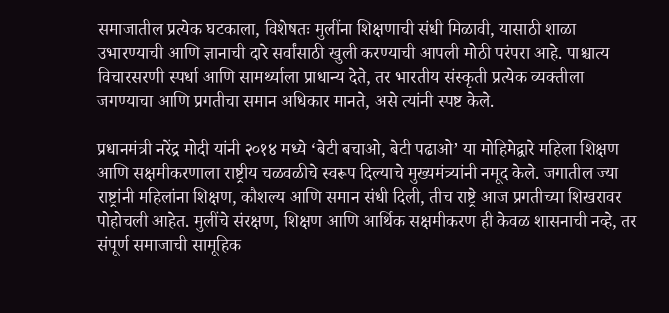समाजातील प्रत्येक घटकाला, विशेषतः मुलींना शिक्षणाची संधी मिळावी, यासाठी शाळा उभारण्याची आणि ज्ञानाची दारे सर्वांसाठी खुली करण्याची आपली मोठी परंपरा आहे. पाश्चात्य विचारसरणी स्पर्धा आणि सामर्थ्याला प्राधान्य देते, तर भारतीय संस्कृती प्रत्येक व्यक्तीला जगण्याचा आणि प्रगतीचा समान अधिकार मानते, असे त्यांनी स्पष्ट केले.

प्रधानमंत्री नरेंद्र मोदी यांनी २०१४ मध्ये ‘बेटी बचाओ, बेटी पढाओ’ या मोहिमेद्वारे महिला शिक्षण आणि सक्षमीकरणाला राष्ट्रीय चळवळीचे स्वरूप दिल्याचे मुख्यमंत्र्यांनी नमूद केले. जगातील ज्या राष्ट्रांनी महिलांना शिक्षण, कौशल्य आणि समान संधी दिली, तीच राष्ट्रे आज प्रगतीच्या शिखरावर पोहोचली आहेत. मुलींचे संरक्षण, शिक्षण आणि आर्थिक सक्षमीकरण ही केवळ शासनाची नव्हे, तर संपूर्ण समाजाची सामूहिक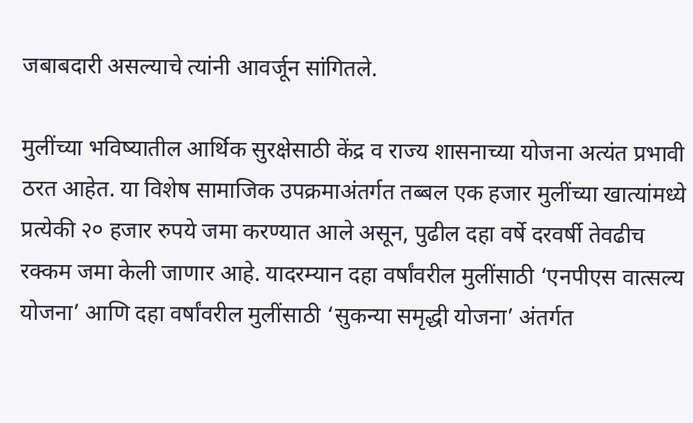जबाबदारी असल्याचे त्यांनी आवर्जून सांगितले.

मुलींच्या भविष्यातील आर्थिक सुरक्षेसाठी केंद्र व राज्य शासनाच्या योजना अत्यंत प्रभावी ठरत आहेत. या विशेष सामाजिक उपक्रमाअंतर्गत तब्बल एक हजार मुलींच्या खात्यांमध्ये प्रत्येकी २० हजार रुपये जमा करण्यात आले असून, पुढील दहा वर्षे दरवर्षी तेवढीच रक्कम जमा केली जाणार आहे. यादरम्यान दहा वर्षांवरील मुलींसाठी ‘एनपीएस वात्सल्य योजना’ आणि दहा वर्षांवरील मुलींसाठी ‘सुकन्या समृद्धी योजना’ अंतर्गत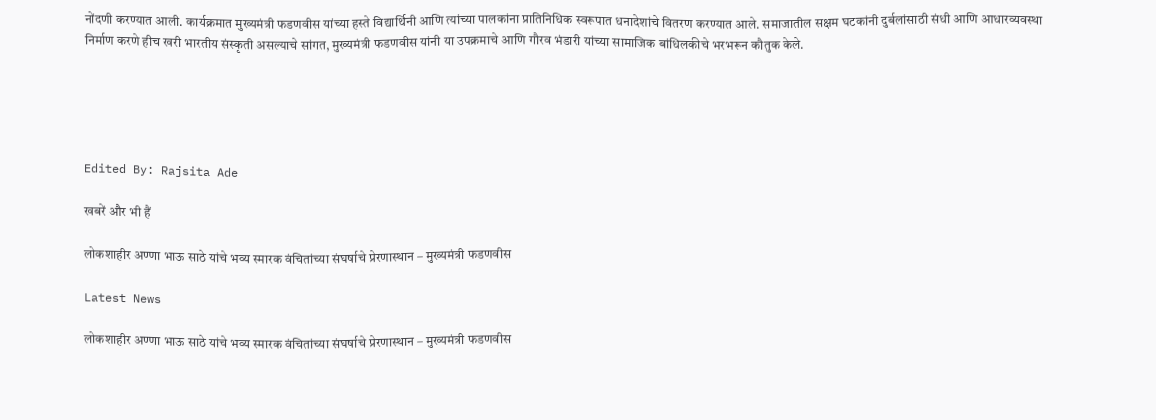नोंदणी करण्यात आली. कार्यक्रमात मुख्यमंत्री फडणवीस यांच्या हस्ते विद्यार्थिनी आणि त्यांच्या पालकांना प्रातिनिधिक स्वरूपात धनादेशांचे वितरण करण्यात आले. समाजातील सक्षम घटकांनी दुर्बलांसाठी संधी आणि आधारव्यवस्था निर्माण करणे हीच खरी भारतीय संस्कृती असल्याचे सांगत, मुख्यमंत्री फडणवीस यांनी या उपक्रमाचे आणि गौरव भंडारी यांच्या सामाजिक बांधिलकीचे भरभरून कौतुक केले.





Edited By: Rajsita Ade

खबरें और भी हैं

लोकशाहीर अण्णा भाऊ साठे यांचे भव्य स्मारक वंचितांच्या संघर्षाचे प्रेरणास्थान – मुख्यमंत्री फडणवीस

Latest News

लोकशाहीर अण्णा भाऊ साठे यांचे भव्य स्मारक वंचितांच्या संघर्षाचे प्रेरणास्थान – मुख्यमंत्री फडणवीस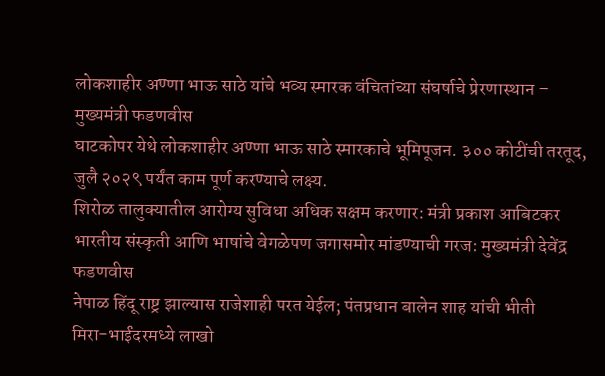लोकशाहीर अण्णा भाऊ साठे यांचे भव्य स्मारक वंचितांच्या संघर्षाचे प्रेरणास्थान – मुख्यमंत्री फडणवीस
घाटकोपर येथे लोकशाहीर अण्णा भाऊ साठे स्मारकाचे भूमिपूजन. ३०० कोटींची तरतूद, जुलै २०२९ पर्यंत काम पूर्ण करण्याचे लक्ष्य.
शिरोळ तालुक्यातील आरोग्य सुविधा अधिक सक्षम करणार: मंत्री प्रकाश आबिटकर
भारतीय संस्कृती आणि भाषांचे वेगळेपण जगासमोर मांडण्याची गरज: मुख्यमंत्री देवेंद्र फडणवीस
नेपाळ हिंदू राष्ट्र झाल्यास राजेशाही परत येईल; पंतप्रधान बालेन शाह यांची भीती
मिरा-भाईंदरमध्ये लाखो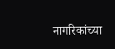नागरिकांच्या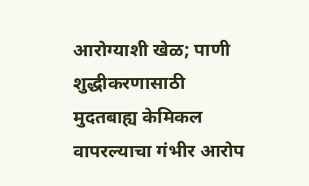आरोग्याशी खेळ; पाणी शुद्धीकरणासाठी मुदतबाह्य केमिकल वापरल्याचा गंभीर आरोप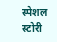स्पेशल स्टोरी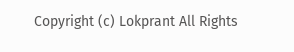Copyright (c) Lokprant All Rights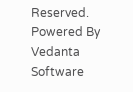Reserved.
Powered By Vedanta Software